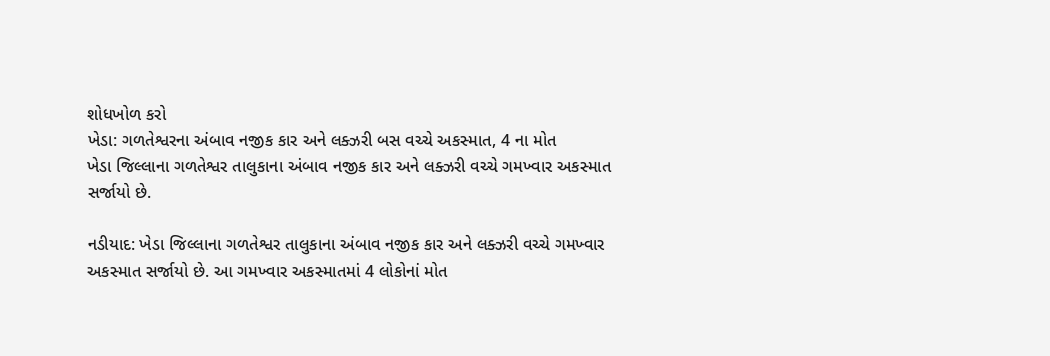શોધખોળ કરો
ખેડા: ગળતેશ્વરના અંબાવ નજીક કાર અને લક્ઝરી બસ વચ્ચે અકસ્માત, 4 ના મોત
ખેડા જિલ્લાના ગળતેશ્વર તાલુકાના અંબાવ નજીક કાર અને લક્ઝરી વચ્ચે ગમખ્વાર અકસ્માત સર્જાયો છે.

નડીયાદ: ખેડા જિલ્લાના ગળતેશ્વર તાલુકાના અંબાવ નજીક કાર અને લક્ઝરી વચ્ચે ગમખ્વાર અકસ્માત સર્જાયો છે. આ ગમખ્વાર અકસ્માતમાં 4 લોકોનાં મોત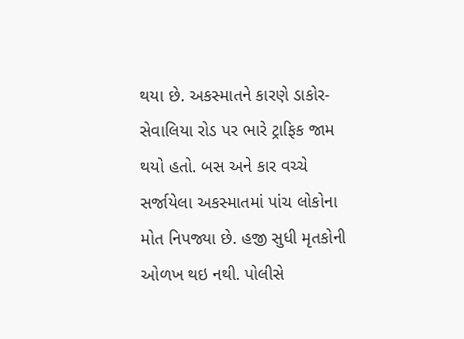થયા છે. અકસ્માતને કારણે ડાકોર-સેવાલિયા રોડ પર ભારે ટ્રાફિક જામ થયો હતો. બસ અને કાર વચ્ચે સર્જાયેલા અકસ્માતમાં પાંચ લોકોના મોત નિપજ્યા છે. હજી સુધી મૃતકોની ઓળખ થઇ નથી. પોલીસે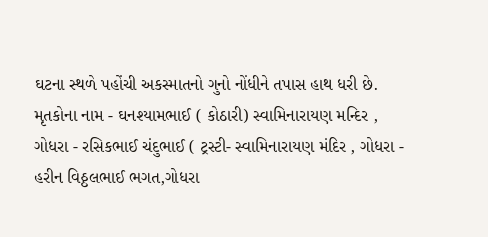ઘટના સ્થળે પહોંચી અકસ્માતનો ગુનો નોંધીને તપાસ હાથ ધરી છે. મૃતકોના નામ - ઘનશ્યામભાઈ ( કોઠારી) સ્વામિનારાયણ મન્દિર , ગોધરા - રસિકભાઈ ચંદુભાઈ ( ટ્રસ્ટી- સ્વામિનારાયણ મંદિર , ગોધરા - હરીન વિઠ્ઠલભાઈ ભગત,ગોધરા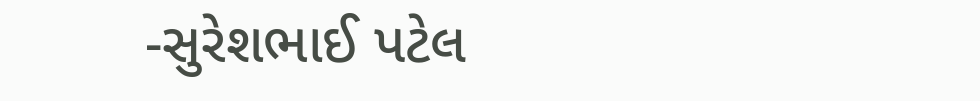-સુરેશભાઈ પટેલ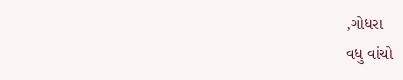,ગોધરા
વધુ વાંચો